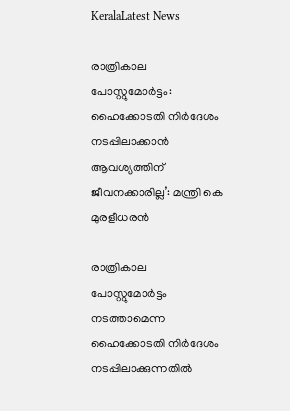KeralaLatest News

രാത്രികാല പോസ്റ്റുമോർട്ടം: ഹൈക്കോടതി നിർദേശം നടപ്പിലാക്കാൻ ആവശ്യത്തിന് ജീവനക്കാരില്ല’: മന്ത്രി കെ മുരളീധരൻ

രാത്രികാല പോസ്റ്റുമോർട്ടം നടത്താമെന്ന ഹൈക്കോടതി നിർദേശം നടപ്പിലാക്കുന്നതിൽ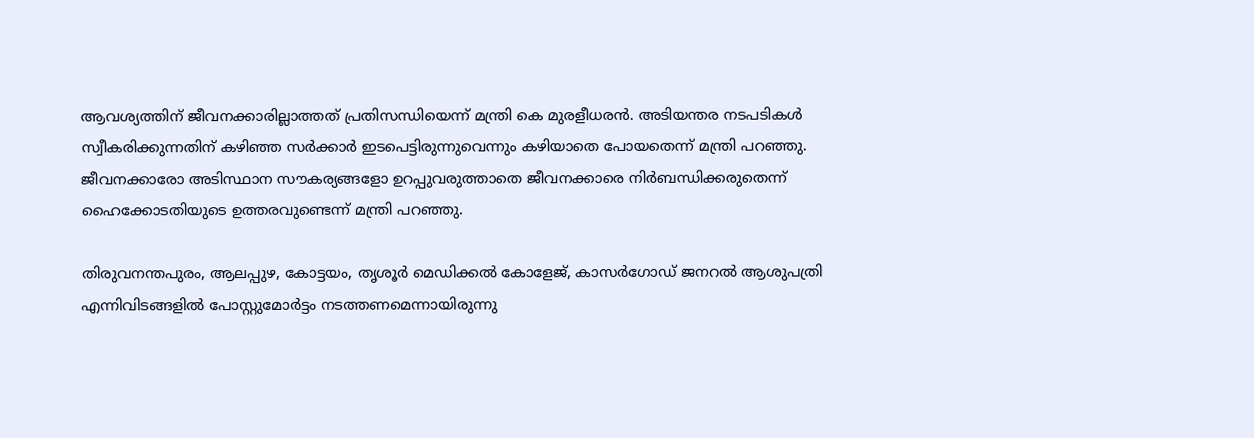ആവശ്യത്തിന് ജീവനക്കാരില്ലാത്തത് പ്രതിസന്ധിയെന്ന് മന്ത്രി കെ മുരളീധരൻ. അടിയന്തര നടപടികൾ സ്വീകരിക്കുന്നതിന് കഴിഞ്ഞ സർക്കാർ ഇടപെട്ടിരുന്നുവെന്നും കഴിയാതെ പോയതെന്ന് മന്ത്രി പറഞ്ഞു. ജീവനക്കാരോ അടിസ്ഥാന സൗകര്യങ്ങളോ ഉറപ്പുവരുത്താതെ ജീവനക്കാരെ നിർബന്ധിക്കരുതെന്ന് ഹൈക്കോടതിയുടെ ഉത്തരവുണ്ടെന്ന് മന്ത്രി പറഞ്ഞു.

തിരുവനന്തപുരം, ആലപ്പുഴ, കോട്ടയം, തൃശൂർ മെഡിക്കൽ കോളേജ്, കാസർഗോഡ് ജനറൽ ആശുപത്രി എന്നിവിടങ്ങളിൽ പോസ്റ്റുമോർട്ടം നടത്തണമെന്നായിരുന്നു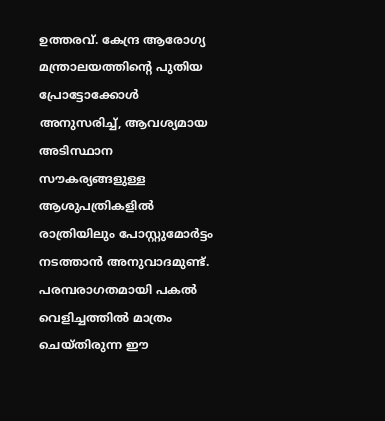ഉത്തരവ്. കേന്ദ്ര ആരോഗ്യ മന്ത്രാലയത്തിന്റെ പുതിയ പ്രോട്ടോക്കോൾ അനുസരിച്ച്, ആവശ്യമായ അടിസ്ഥാന സൗകര്യങ്ങളുള്ള ആശുപത്രികളിൽ രാത്രിയിലും പോസ്റ്റുമോർട്ടം നടത്താൻ അനുവാദമുണ്ട്. പരമ്പരാഗതമായി പകൽ വെളിച്ചത്തിൽ മാത്രം ചെയ്തിരുന്ന ഈ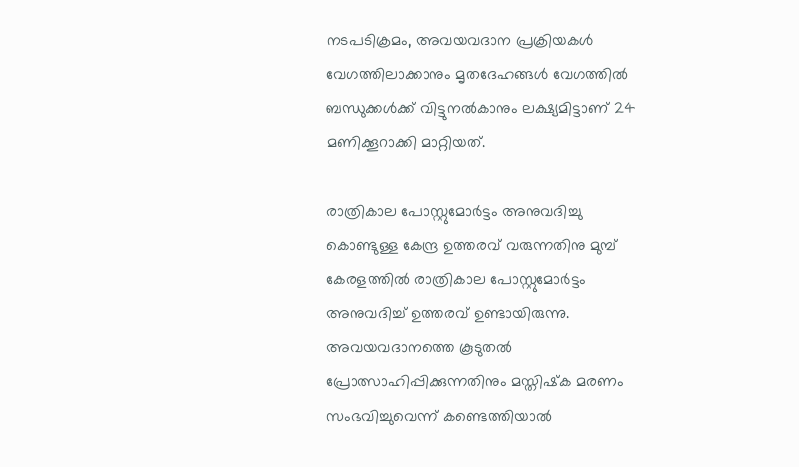നടപടിക്രമം, അവയവദാന പ്രക്രിയകൾ വേഗത്തിലാക്കാനും മൃതദേഹങ്ങൾ വേഗത്തിൽ ബന്ധുക്കൾക്ക് വിട്ടുനൽകാനും ലക്ഷ്യമിട്ടാണ് 24 മണിക്കൂറാക്കി മാറ്റിയത്.

രാത്രികാല പോസ്റ്റുമോർട്ടം അനുവദിച്ചു കൊണ്ടുള്ള കേന്ദ്ര ഉത്തരവ് വരുന്നതിനു മുമ്പ് കേരളത്തിൽ രാത്രികാല പോസ്റ്റുമോർട്ടം അനുവദിച്ച് ഉത്തരവ് ഉണ്ടായിരുന്നു. അവയവദാനത്തെ കൂടുതൽ പ്രോത്സാഹിപ്പിക്കുന്നതിനും മസ്തിഷ്‌ക മരണം സംഭവിച്ചുവെന്ന് കണ്ടെത്തിയാൽ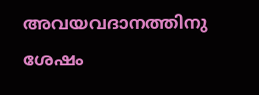അവയവദാനത്തിനു ശേഷം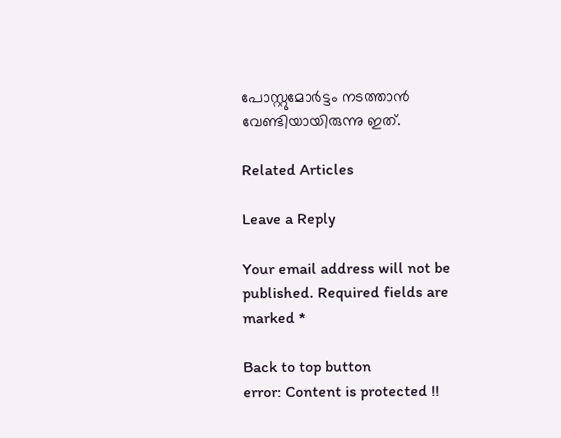പോസ്റ്റുമോർട്ടം നടത്താൻ വേണ്ടിയായിരുന്നു ഇത്.

Related Articles

Leave a Reply

Your email address will not be published. Required fields are marked *

Back to top button
error: Content is protected !!